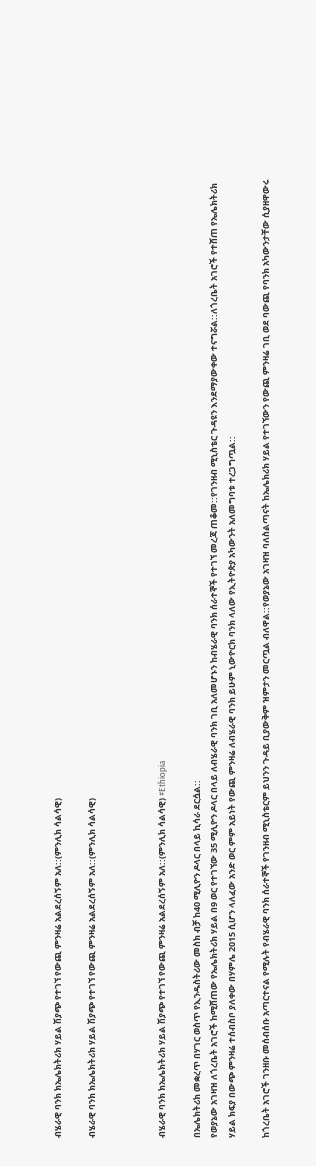ብሄራዊ ባንክ ክኤሌክትሪክ ሃይል ሽያጭ የተገኘ የውጪ ምንዛሬ አልደረሰኝም አለ::(ምንሊክ ሳልሳዊ)

ብሄራዊ ባንክ ክኤሌክትሪክ ሃይል ሽያጭ የተገኘ የውጪ ምንዛሬ አልደረሰኝም አለ::(ምንሊክ ሳልሳዊ)



ብሄራዊ ባንክ ክኤሌክትሪክ ሃይል ሽያጭ የተገኘ የውጪ ምንዛሬ አልደረሰኝም አለ::(ምንሊክ ሳልሳዊ) #Ethiopia

በኤሌክትሪክ መቋረጥ በሃገር ወስጥ የኢንዱስትሪው መስክ ብቻ ከ40 ሚሊዮን ዶላር በላይ ኪሳራ ደርሷል::
የወያኔው አገዛዝ ለጎረቤት አገሮች ከሚሸጠው የኤሌክትሪክ ሃይል በ9 ወር የተገኘው 35 ሚሊዮን ዶላር በላይ ለብሄራዊ ባንክ ገቢ አለመሆኑን ከብሄራዊ ባንክ ሰራተኞች የተገኘ መረጃ ጠቆመ::የገንዘብ ሚኒስቴር ጉዳዩን እንደማያውቀው ተናግሯል::ለጎረቤት አገሮች የተሸጠ የኤሌክትሪክ ሃይል ክፍያ በውጭ ምንዛሬ ተሰብስቦ ያለቀው በሃምሌ 2015 ሲሆን ላለፈው አንድ ወር ምም አይነት የውጪ ምንዛሬ ለብሄራዊ ባንክ ይሁም ኒውዮርክ ባንክ ላለው የኢትዮጵያ አካውንት አለመግባቱ ተረጋግጧል::

ከጎረቤት አገሮች ገንዘቡ መሰብሰቡ አጣርተናል የሚሉት የብሄራዊ ባንክ ሰራተኞች የገንዘብ ሚኒስቴርም ይህንን ጉዳይ ቢያውቅም ዝምታን መርጧል ብለዋል::የወያኔው አገዛዝ ባለስልጣናት ከኤሌክሪክ ሃይል የተገኘውን የውጪ ምንዛሬ ገቢ ወደ ባውጪ የባንክ አካውንታቸው ሲያዘዋውሩ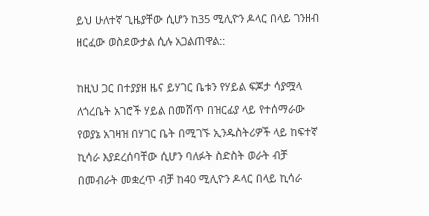ይህ ሁለተኛ ጊዜያቸው ሲሆን ከ35 ሚሊዮን ዶላር በላይ ገንዘብ ዘርፈው ወስደውታል ሲሉ አጋልጠዋል::

ከዚህ ጋር በተያያዘ ዜና ይሃገር ቤቱን የሃይል ፍጆታ ሳያሟላ ለጎረቤት አገሮች ሃይል በመሸጥ በዝርፊያ ላይ የተሰማራው የወያኔ አገዛዝ በሃገር ቤት በሚገኙ ኢንዱስትሪዎች ላይ ከፍተኛ ኪሳራ እያደረሰባቸው ሲሆን ባለፉት ስድስት ወራት ብቻ በመብራት መቋረጥ ብቻ ከ40 ሚሊዮን ዶላር በላይ ኪሳራ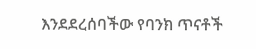እንደደረሰባችው የባንክ ጥናቶች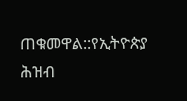ጠቁመዋል::የኢትዮጵያ ሕዝብ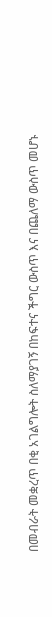በመብራት መቋረጥ በቂ አገልግሎት ስለማያገኝ በከፍተና ችግር ውስጥ እና በጨለማ ውስጥ መሆኑ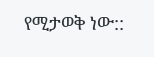የሚታወቅ ነው::